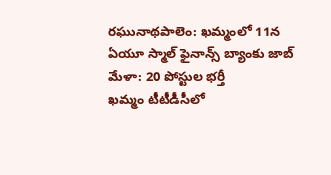రఘునాథపాలెం: ఖమ్మంలో 11న ఏయూ స్మాల్ ఫైనాన్స్ బ్యాంకు జాబ్ మేళా: 20 పోస్టుల భర్తీ
ఖమ్మం టీటీడీసీలో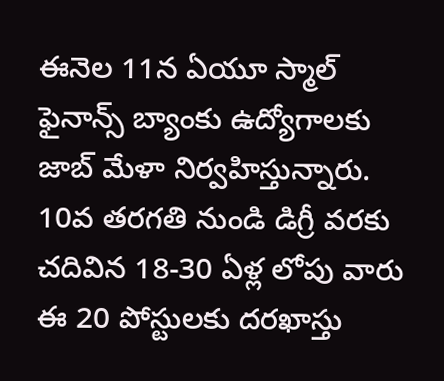ఈనెల 11న ఏయూ స్మాల్ ఫైనాన్స్ బ్యాంకు ఉద్యోగాలకు జాబ్ మేళా నిర్వహిస్తున్నారు. 10వ తరగతి నుండి డిగ్రీ వరకు చదివిన 18-30 ఏళ్ల లోపు వారు ఈ 20 పోస్టులకు దరఖాస్తు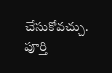చేసుకోవచ్చు. పూర్తి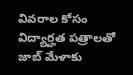వివరాల కోసం విద్యార్హత పత్రాలతో జాబ్ మేళాకు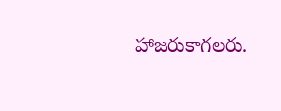హాజరుకాగలరు.